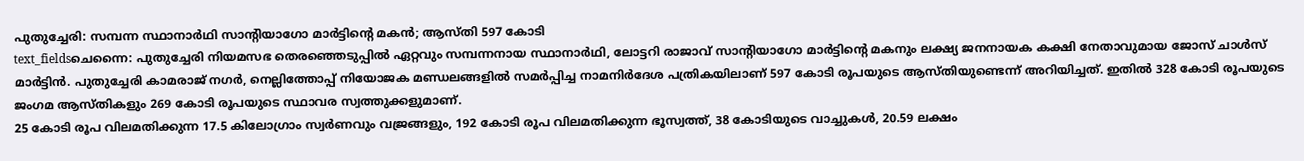പുതുച്ചേരി: സമ്പന്ന സ്ഥാനാർഥി സാന്റിയാഗോ മാർട്ടിന്റെ മകൻ; ആസ്തി 597 കോടി
text_fieldsചെന്നൈ: പുതുച്ചേരി നിയമസഭ തെരഞ്ഞെടുപ്പിൽ ഏറ്റവും സമ്പന്നനായ സ്ഥാനാർഥി, ലോട്ടറി രാജാവ് സാന്റിയാഗോ മാർട്ടിന്റെ മകനും ലക്ഷ്യ ജനനായക കക്ഷി നേതാവുമായ ജോസ് ചാൾസ് മാർട്ടിൻ. പുതുച്ചേരി കാമരാജ് നഗർ, നെല്ലിത്തോപ്പ് നിയോജക മണ്ഡലങ്ങളിൽ സമർപ്പിച്ച നാമനിർദേശ പത്രികയിലാണ് 597 കോടി രൂപയുടെ ആസ്തിയുണ്ടെന്ന് അറിയിച്ചത്. ഇതിൽ 328 കോടി രൂപയുടെ ജംഗമ ആസ്തികളും 269 കോടി രൂപയുടെ സ്ഥാവര സ്വത്തുക്കളുമാണ്.
25 കോടി രൂപ വിലമതിക്കുന്ന 17.5 കിലോഗ്രാം സ്വർണവും വജ്രങ്ങളും, 192 കോടി രൂപ വിലമതിക്കുന്ന ഭൂസ്വത്ത്, 38 കോടിയുടെ വാച്ചുകൾ, 20.59 ലക്ഷം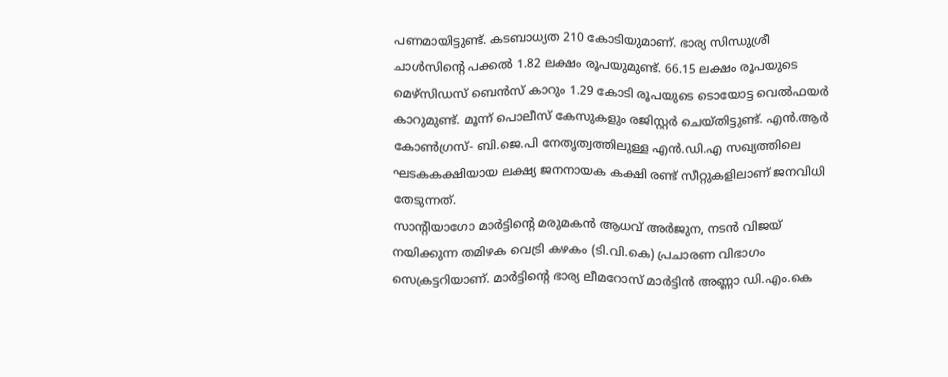പണമായിട്ടുണ്ട്. കടബാധ്യത 210 കോടിയുമാണ്. ഭാര്യ സിന്ധുശ്രീ ചാൾസിന്റെ പക്കൽ 1.82 ലക്ഷം രൂപയുമുണ്ട്. 66.15 ലക്ഷം രൂപയുടെ മെഴ്സിഡസ് ബെൻസ് കാറും 1.29 കോടി രൂപയുടെ ടൊയോട്ട വെൽഫയർ കാറുമുണ്ട്. മൂന്ന് പൊലീസ് കേസുകളും രജിസ്റ്റർ ചെയ്തിട്ടുണ്ട്. എൻ.ആർ കോൺഗ്രസ്- ബി.ജെ.പി നേതൃത്വത്തിലുള്ള എൻ.ഡി.എ സഖ്യത്തിലെ ഘടകകക്ഷിയായ ലക്ഷ്യ ജനനായക കക്ഷി രണ്ട് സീറ്റുകളിലാണ് ജനവിധി തേടുന്നത്.
സാന്റിയാഗോ മാർട്ടിന്റെ മരുമകൻ ആധവ് അർജുന, നടൻ വിജയ് നയിക്കുന്ന തമിഴക വെട്രി കഴകം (ടി.വി.കെ) പ്രചാരണ വിഭാഗം സെക്രട്ടറിയാണ്. മാർട്ടിന്റെ ഭാര്യ ലീമറോസ് മാർട്ടിൻ അണ്ണാ ഡി.എം.കെ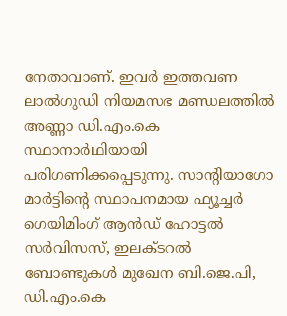നേതാവാണ്. ഇവർ ഇത്തവണ ലാൽഗുഡി നിയമസഭ മണ്ഡലത്തിൽ അണ്ണാ ഡി.എം.കെ സ്ഥാനാർഥിയായി പരിഗണിക്കപ്പെടുന്നു. സാന്റിയാഗോ മാർട്ടിന്റെ സ്ഥാപനമായ ഫ്യൂച്ചർ ഗെയിമിംഗ് ആൻഡ് ഹോട്ടൽ സർവിസസ്, ഇലക്ടറൽ ബോണ്ടുകൾ മുഖേന ബി.ജെ.പി, ഡി.എം.കെ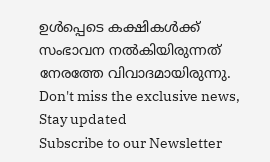ഉൾപ്പെടെ കക്ഷികൾക്ക് സംഭാവന നൽകിയിരുന്നത് നേരത്തേ വിവാദമായിരുന്നു.
Don't miss the exclusive news, Stay updated
Subscribe to our Newsletter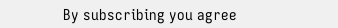By subscribing you agree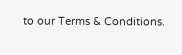to our Terms & Conditions.